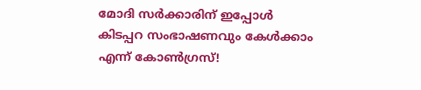മോദി സർക്കാരിന് ഇപ്പോൾ കിടപ്പറ സംഭാഷണവും കേൾക്കാം എന്ന് കോൺഗ്രസ്!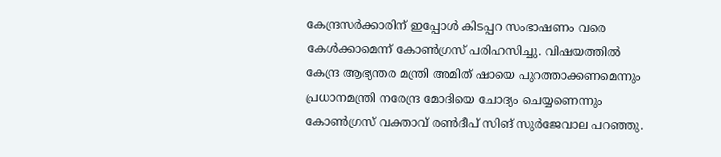കേന്ദ്രസർക്കാരിന് ഇപ്പോൾ കിടപ്പറ സംഭാഷണം വരെ കേൾക്കാമെന്ന് കോൺഗ്രസ് പരിഹസിച്ചു. വിഷയത്തിൽ കേന്ദ്ര ആഭ്യന്തര മന്ത്രി അമിത് ഷായെ പുറത്താക്കണമെന്നും പ്രധാനമന്ത്രി നരേന്ദ്ര മോദിയെ ചോദ്യം ചെയ്യണെന്നും കോൺഗ്രസ് വക്താവ് രൺദീപ് സിങ് സുർജേവാല പറഞ്ഞു.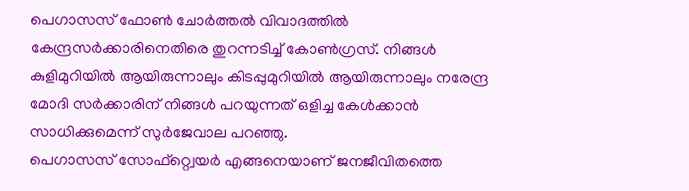പെഗാസസ് ഫോൺ ചോർത്തൽ വിവാദത്തിൽ കേന്ദ്രസർക്കാരിനെതിരെ തുറന്നടിച്ച് കോൺഗ്രസ്. നിങ്ങൾ കുളിമുറിയിൽ ആയിരുന്നാലും കിടപ്പുമുറിയിൽ ആയിരുന്നാലും നരേന്ദ്ര മോദി സർക്കാരിന് നിങ്ങൾ പറയുന്നത് ഒളിച്ച കേൾക്കാൻ സാധിക്കുമെന്ന് സുർജേവാല പറഞ്ഞു.
പെഗാസസ് സോഫ്റ്റ്വെയർ എങ്ങനെയാണ് ജനജീവിതത്തെ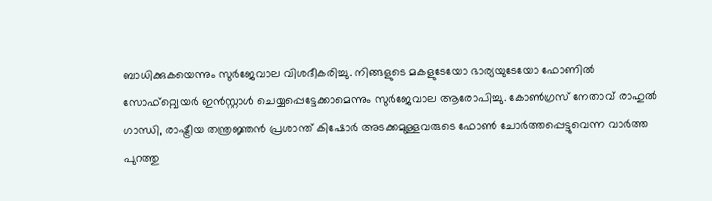ബാധിക്കുകയെന്നും സുർജേവാല വിശദീകരിച്ചു. നിങ്ങളുടെ മകളുടേയോ ഭാര്യയുടേയോ ഫോണിൽ സോഫ്റ്റ്വെയർ ഇൻസ്റ്റാൾ ചെയ്യപ്പെട്ടേക്കാമെന്നും സുർജേവാല ആരോപിച്ചു. കോൺഗ്രസ് നേതാവ് രാഹുൽ ഗാന്ധി, രാഷ്ട്രീയ തന്ത്രജ്ഞൻ പ്രശാന്ത് കിഷോർ അടക്കമുള്ളവരുടെ ഫോൺ ചോർത്തപ്പെട്ടുവെന്ന വാർത്ത പുറത്തു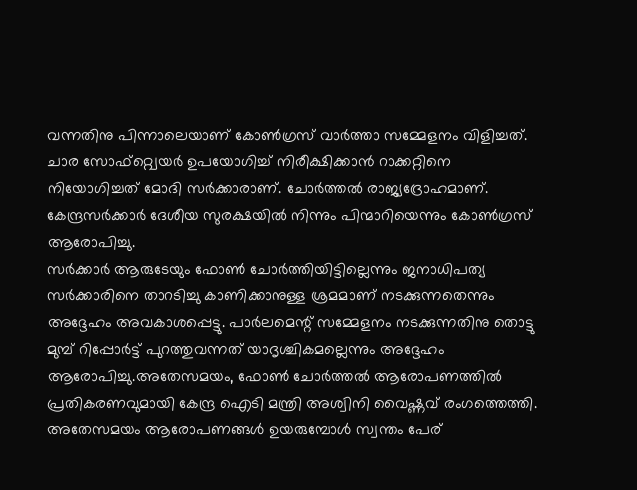വന്നതിനു പിന്നാലെയാണ് കോൺഗ്രസ് വാർത്താ സമ്മേളനം വിളിച്ചത്. ചാര സോഫ്റ്റ്വെയർ ഉപയോഗിച്ച് നിരീക്ഷിക്കാൻ റാക്കറ്റിനെ നിയോഗിച്ചത് മോദി സർക്കാരാണ്. ചോർത്തൽ രാജ്യദ്രോഹമാണ്. കേന്ദ്രസർക്കാർ ദേശീയ സുരക്ഷയിൽ നിന്നും പിന്മാറിയെന്നും കോൺഗ്രസ് ആരോപിച്ചു.
സർക്കാർ ആരുടേയും ഫോൺ ചോർത്തിയിട്ടില്ലെന്നും ജനാധിപത്യ സർക്കാരിനെ താറടിച്ചു കാണിക്കാനുള്ള ശ്രമമാണ് നടക്കുന്നതെന്നും അദ്ദേഹം അവകാശപ്പെട്ടു. പാർലമെന്റ് സമ്മേളനം നടക്കുന്നതിനു തൊട്ടു മുമ്പ് റിപ്പോർട്ട് പുറത്തുവന്നത് യാദൃശ്ചികമല്ലെന്നും അദ്ദേഹം ആരോപിച്ചു.അതേസമയം, ഫോൺ ചോർത്തൽ ആരോപണത്തിൽ പ്രതികരണവുമായി കേന്ദ്ര ഐടി മന്ത്രി അശ്വിനി വൈഷ്ണവ് രംഗത്തെത്തി. അതേസമയം ആരോപണങ്ങൾ ഉയരുമ്പോൾ സ്വന്തം പേര്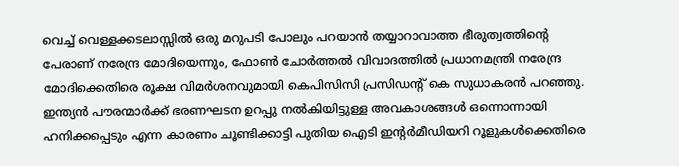വെച്ച് വെള്ളക്കടലാസ്സിൽ ഒരു മറുപടി പോലും പറയാൻ തയ്യാറാവാത്ത ഭീരുത്വത്തിന്റെ പേരാണ് നരേന്ദ്ര മോദിയെന്നും, ഫോൺ ചോർത്തൽ വിവാദത്തിൽ പ്രധാനമന്ത്രി നരേന്ദ്ര മോദിക്കെതിരെ രൂക്ഷ വിമർശനവുമായി കെപിസിസി പ്രസിഡന്റ് കെ സുധാകരൻ പറഞ്ഞു.
ഇന്ത്യൻ പൗരന്മാർക്ക് ഭരണഘടന ഉറപ്പു നൽകിയിട്ടുള്ള അവകാശങ്ങൾ ഒന്നൊന്നായി ഹനിക്കപ്പെടും എന്ന കാരണം ചൂണ്ടിക്കാട്ടി പുതിയ ഐടി ഇന്റർമീഡിയറി റൂളുകൾക്കെതിരെ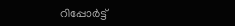റിപ്പോർട്ട്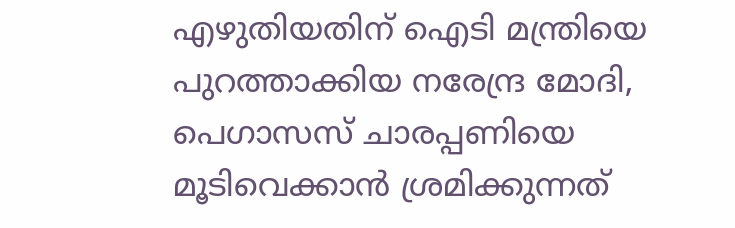എഴുതിയതിന് ഐടി മന്ത്രിയെ പുറത്താക്കിയ നരേന്ദ്ര മോദി, പെഗാസസ് ചാരപ്പണിയെ മൂടിവെക്കാൻ ശ്രമിക്കുന്നത്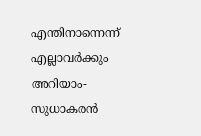എന്തിനാന്നെന്ന് എല്ലാവർക്കും അറിയാം- സുധാകരൻ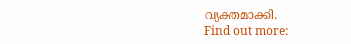വ്യക്തമാക്കി.
Find out more: